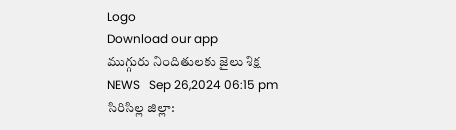Logo
Download our app
ముగ్గురు నిందితులకు జైలు శిక్ష
NEWS   Sep 26,2024 06:15 pm
సిరిసిల్ల జిల్లా: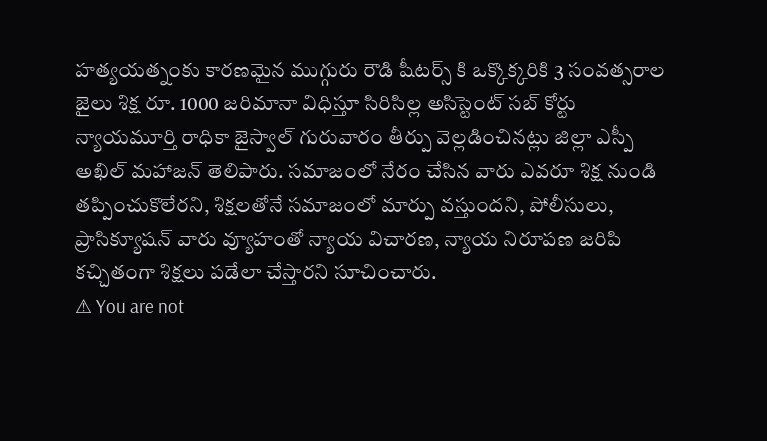హత్యయత్నంకు కారణమైన ముగ్గురు రౌడి షీటర్స్ కి ఒక్కొక్కరికి 3 సంవత్సరాల జైలు శిక్ష రూ. 1000 జరిమానా విధిస్తూ సిరిసిల్ల అసిస్టెంట్ సబ్ కోర్టు న్యాయమూర్తి రాధికా జైస్వాల్ గురువారం తీర్పు వెల్లడించినట్లు జిల్లా ఎస్పీ అఖిల్ మహాజన్ తెలిపారు. సమాజంలో నేరం చేసిన వారు ఎవరూ శిక్ష నుండి తప్పించుకొలేరని, శిక్షలతోనే సమాజంలో మార్పు వస్తుందని, పోలీసులు, ప్రాసిక్యూషన్ వారు వ్యూహంతో న్యాయ విచారణ, న్యాయ నిరూపణ జరిపి కచ్చితంగా శిక్షలు పడేలా చేస్తారని సూచించారు.
⚠ You are not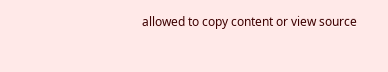allowed to copy content or view source